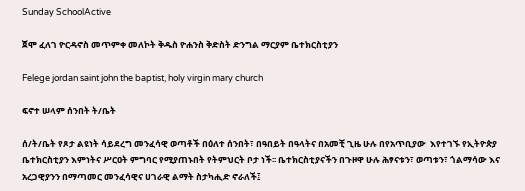Sunday SchoolActive

ጀሞ ፈለገ ዮርዳኖስ መጥምቀ መለኮት ቅዱስ ዮሐንስ ቅድስት ድንግል ማርያም ቤተክርስቲያን

Felege jordan saint john the baptist, holy virgin mary church

ፍኖተ ሠላም ሰንበት ት/ቤት

ሰ/ት/ቤት የጾታ ልዩነት ሳይደረግ መንፈሳዊ ወጣቶች በዕለተ ሰንበት፣ በዓበይት በዓላትና በአመቺ ጊዜ ሁሉ በየአጥቢያው  እየተገኙ የኢትዮጵያ ቤተክርስቲያን እምነትና ሥርዐት ምግባር የሚያጠኑበት የትምህርት ቦታ ነች፡፡ ቤተክርስቲያናችን በጉዞዋ ሁሉ ሕፃናቱን፣ ወጣቱን፣ ጎልማሳው እና አረጋዊያንን በማጣመር መንፈሳዊና ሀገራዊ ልማት ስታካሒድ ኖራለች፤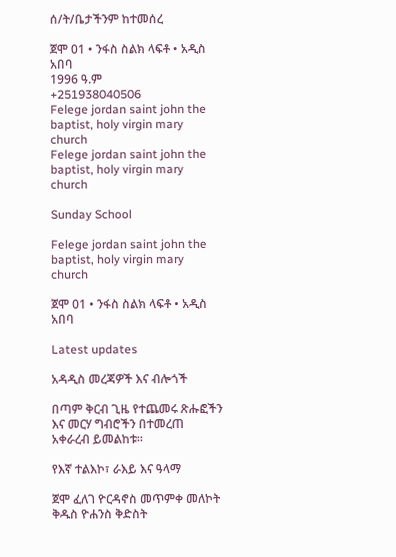ሰ/ት/ቤታችንም ከተመሰረ

ጀሞ 01 • ንፋስ ስልክ ላፍቶ • አዲስ አበባ
1996 ዓ.ም
+251938040506
Felege jordan saint john the baptist, holy virgin mary church
Felege jordan saint john the baptist, holy virgin mary church

Sunday School

Felege jordan saint john the baptist, holy virgin mary church

ጀሞ 01 • ንፋስ ስልክ ላፍቶ • አዲስ አበባ

Latest updates

አዳዲስ መረጃዎች እና ብሎጎች

በጣም ቅርብ ጊዜ የተጨመሩ ጽሑፎችን እና መርሃ ግብሮችን በተመረጠ አቀራረብ ይመልከቱ።

የእኛ ተልእኮ፣ ራእይ እና ዓላማ

ጀሞ ፈለገ ዮርዳኖስ መጥምቀ መለኮት ቅዱስ ዮሐንስ ቅድስት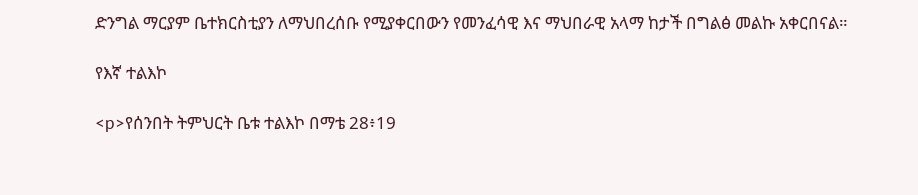ድንግል ማርያም ቤተክርስቲያን ለማህበረሰቡ የሚያቀርበውን የመንፈሳዊ እና ማህበራዊ አላማ ከታች በግልፅ መልኩ አቀርበናል።

የእኛ ተልእኮ

<p>የሰንበት ትምህርት ቤቱ ተልእኮ በማቴ 28፥19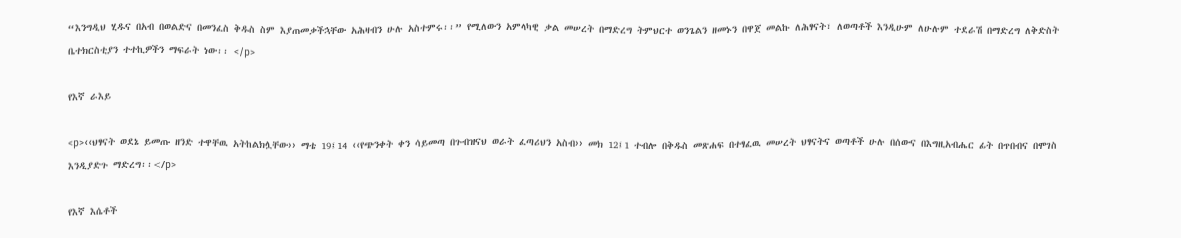“እንግዲህ ሂዱና በአብ በወልድና በመንፈስ ቅዱስ ስም እያጠመቃችኋቸው አሕዛብን ሁሉ አስተምሩ፡፡” የሚለውን አምላካዊ ቃል መሠረት በማድረግ ትምህርተ ወንጌልን ዘመኑን በዋጀ መልኩ ለሕፃናት፣ ለወጣቶች እንዲሁም ለሁሉም ተደራሽ በማድረግ ለቅድስት ቤተክርስቲያን ተተኪዎችን ማፍራት ነው፡፡ </p>

የእኛ ራእይ

<p>‹‹ህፃናት ወደኔ ይመጡ ዘንድ ተዋቸዉ አትከልክሏቸው›› ማቴ 19፤14 ‹‹የጭንቀት ቀን ሳይመጣ በጉብዝናህ ወራት ፈጣሪህን አስብ›› መክ 12፤1 ተብሎ በቅዱስ መጽሐፍ በተፃፈዉ መሠረት ህፃናትና ወጣቶች ሁሉ በሰውና በእግዚአብሔር ፊት በጥበብና በሞገስ እንዲያድጉ ማድረግ፡፡</p>

የእኛ እሴቶች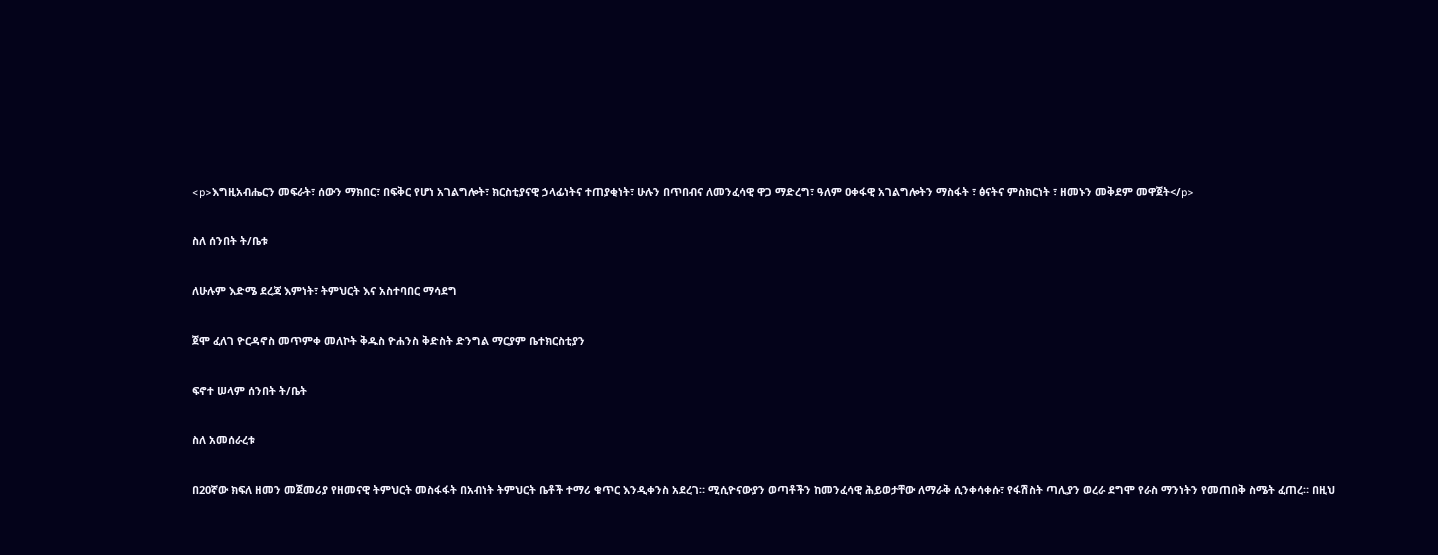<p>እግዚአብሔርን መፍራት፣ ሰውን ማክበር፣ በፍቅር የሆነ አገልግሎት፣ ክርስቲያናዊ ኃላፊነትና ተጠያቂነት፣ ሁሉን በጥበብና ለመንፈሳዊ ዋጋ ማድረግ፣ ዓለም ዐቀፋዊ አገልግሎትን ማስፋት ፣ ፅናትና ምስክርነት ፣ ዘመኑን መቅደም መዋጀት</p>

ስለ ሰንበት ት/ቤቱ

ለሁሉም እድሜ ደረጃ እምነት፣ ትምህርት እና አስተባበር ማሳደግ

ጀሞ ፈለገ ዮርዳኖስ መጥምቀ መለኮት ቅዱስ ዮሐንስ ቅድስት ድንግል ማርያም ቤተክርስቲያን

ፍኖተ ሠላም ሰንበት ት/ቤት

ስለ አመሰራረቱ

በ20ኛው ክፍለ ዘመን መጀመሪያ የዘመናዊ ትምህርት መስፋፋት በአብነት ትምህርት ቤቶች ተማሪ ቁጥር እንዲቀንስ አደረገ። ሚሲዮናውያን ወጣቶችን ከመንፈሳዊ ሕይወታቸው ለማራቅ ሲንቀሳቀሱ፣ የፋሽስት ጣሊያን ወረራ ደግሞ የራስ ማንነትን የመጠበቅ ስሜት ፈጠረ። በዚህ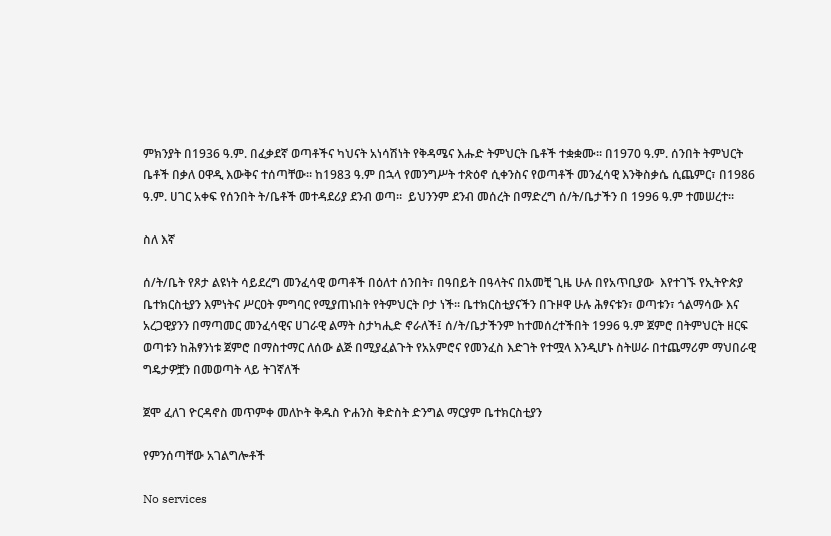ምክንያት በ1936 ዓ.ም. በፈቃደኛ ወጣቶችና ካህናት አነሳሽነት የቅዳሜና እሑድ ትምህርት ቤቶች ተቋቋሙ። በ1970 ዓ.ም. ሰንበት ትምህርት ቤቶች በቃለ ዐዋዲ እውቅና ተሰጣቸው። ከ1983 ዓ.ም በኋላ የመንግሥት ተጽዕኖ ሲቀንስና የወጣቶች መንፈሳዊ እንቅስቃሴ ሲጨምር፣ በ1986 ዓ.ም. ሀገር አቀፍ የሰንበት ት/ቤቶች መተዳደሪያ ደንብ ወጣ።  ይህንንም ደንብ መሰረት በማድረግ ሰ/ት/ቤታችን በ 1996 ዓ.ም ተመሠረተ፡፡

ስለ እኛ

ሰ/ት/ቤት የጾታ ልዩነት ሳይደረግ መንፈሳዊ ወጣቶች በዕለተ ሰንበት፣ በዓበይት በዓላትና በአመቺ ጊዜ ሁሉ በየአጥቢያው  እየተገኙ የኢትዮጵያ ቤተክርስቲያን እምነትና ሥርዐት ምግባር የሚያጠኑበት የትምህርት ቦታ ነች፡፡ ቤተክርስቲያናችን በጉዞዋ ሁሉ ሕፃናቱን፣ ወጣቱን፣ ጎልማሳው እና አረጋዊያንን በማጣመር መንፈሳዊና ሀገራዊ ልማት ስታካሒድ ኖራለች፤ ሰ/ት/ቤታችንም ከተመሰረተችበት 1996 ዓ.ም ጀምሮ በትምህርት ዘርፍ ወጣቱን ከሕፃንነቱ ጀምሮ በማስተማር ለሰው ልጅ በሚያፈልጉት የአአምሮና የመንፈስ እድገት የተሟላ እንዲሆኑ ስትሠራ በተጨማሪም ማህበራዊ ግዴታዎቿን በመወጣት ላይ ትገኛለች

ጀሞ ፈለገ ዮርዳኖስ መጥምቀ መለኮት ቅዱስ ዮሐንስ ቅድስት ድንግል ማርያም ቤተክርስቲያን

የምንሰጣቸው አገልግሎቶች

No services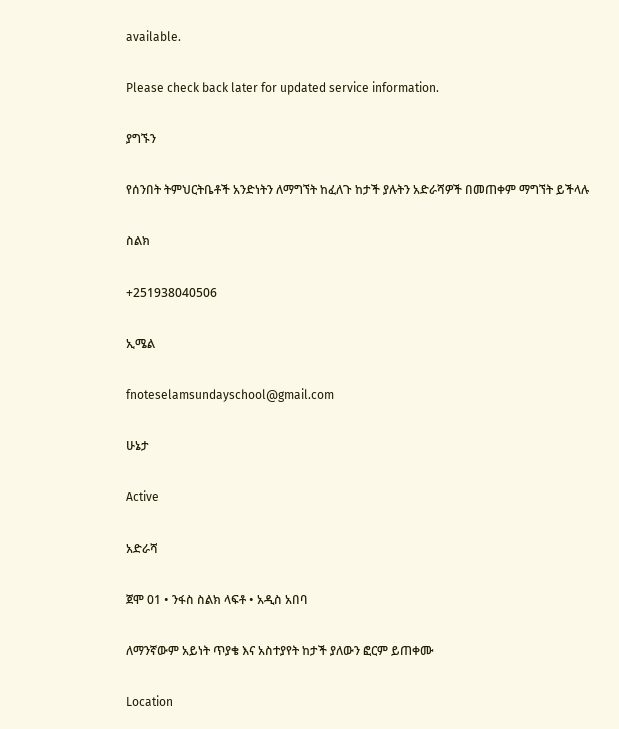available.

Please check back later for updated service information.

ያግኙን

የሰንበት ትምህርትቤቶች አንድነትን ለማግኘት ከፈለጉ ከታች ያሉትን አድራሻዎች በመጠቀም ማግኘት ይችላሉ

ስልክ

+251938040506

ኢሜል

fnoteselamsundayschool@gmail.com

ሁኔታ

Active

አድራሻ

ጀሞ 01 • ንፋስ ስልክ ላፍቶ • አዲስ አበባ

ለማንኛውም አይነት ጥያቄ እና አስተያየት ከታች ያለውን ፎርም ይጠቀሙ

Location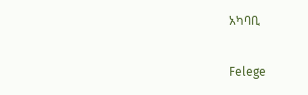አካባቢ

Felege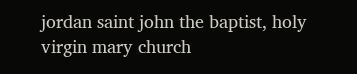jordan saint john the baptist, holy virgin mary church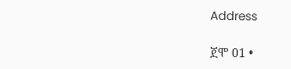Address

ጀሞ 01 •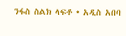ንፋስ ስልክ ላፍቶ • አዲስ አበባ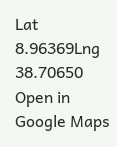Lat 8.96369Lng 38.70650
Open in Google Maps